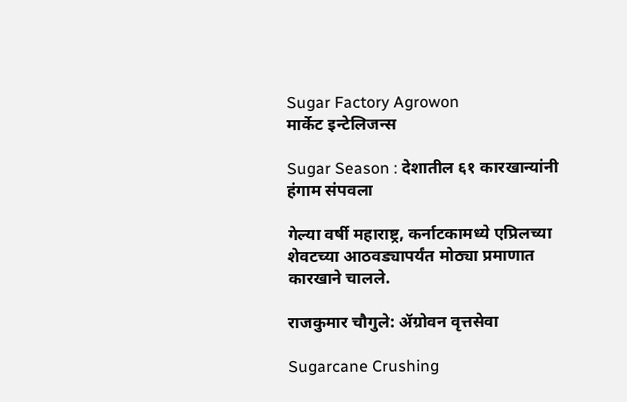Sugar Factory Agrowon
मार्केट इन्टेलिजन्स

Sugar Season : देशातील ६१ कारखान्यांनी हंगाम संपवला

गेल्या वर्षी महाराष्ट्र, कर्नाटकामध्ये एप्रिलच्या शेवटच्या आठवड्यापर्यंत मोठ्या प्रमाणात कारखाने चालले.

राजकुमार चौगुले: ॲग्रोवन वृत्तसेवा

Sugarcane Crushing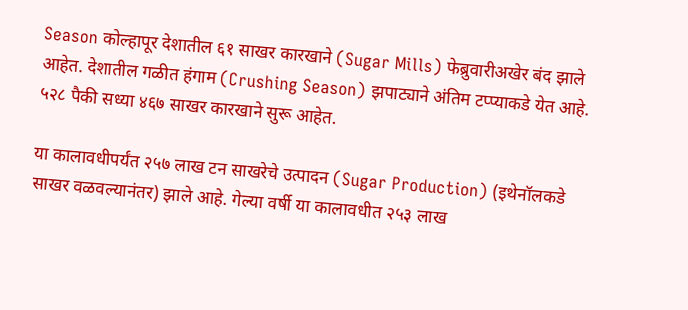Season कोल्हापूर देशातील ६१ साखर कारखाने (Sugar Mills) फेब्रुवारीअखेर बंद झाले आहेत. देशातील गळीत हंगाम (Crushing Season) झपाट्याने अंतिम टप्प्याकडे येत आहे. ५२८ पैकी सध्या ४६७ साखर कारखाने सुरू आहेत.

या कालावधीपर्यंत २५७ लाख टन साखरेचे उत्पादन (Sugar Production) (इथेनॉलकडे साखर वळवल्यानंतर) झाले आहे. गेल्या वर्षी या कालावधीत २५३ लाख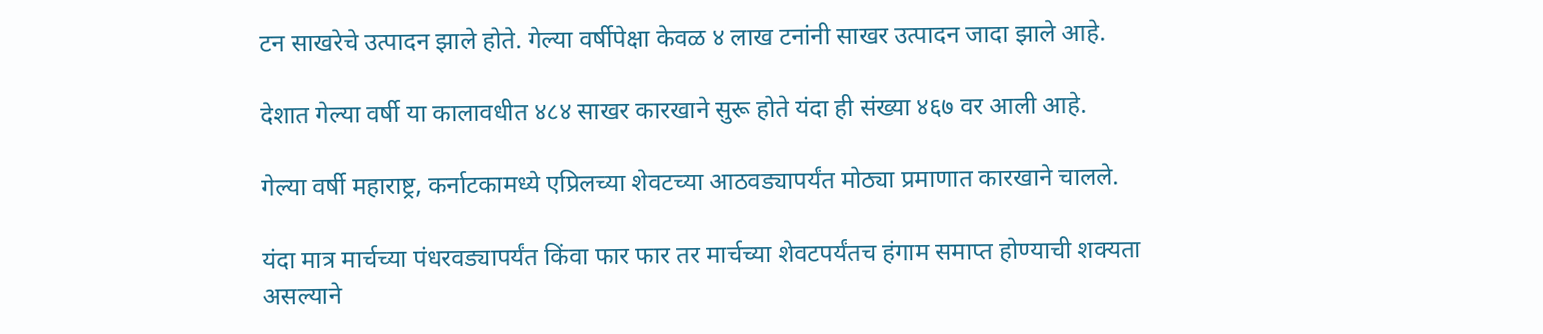टन साखरेचे उत्पादन झाले होते. गेल्या वर्षीपेक्षा केवळ ४ लाख टनांनी साखर उत्पादन जादा झाले आहे.

देशात गेल्या वर्षी या कालावधीत ४८४ साखर कारखाने सुरू होते यंदा ही संख्या ४६७ वर आली आहे.

गेल्या वर्षी महाराष्ट्र, कर्नाटकामध्ये एप्रिलच्या शेवटच्या आठवड्यापर्यंत मोठ्या प्रमाणात कारखाने चालले.

यंदा मात्र मार्चच्या पंधरवड्यापर्यंत किंवा फार फार तर मार्चच्या शेवटपर्यंतच हंगाम समाप्त होण्याची शक्यता असल्याने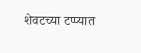शेवटच्या टप्प्यात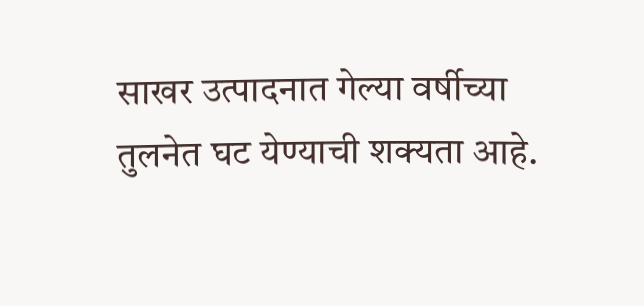साखर उत्पादनात गेल्या वर्षीच्या तुलनेत घट येण्याची शक्यता आहे.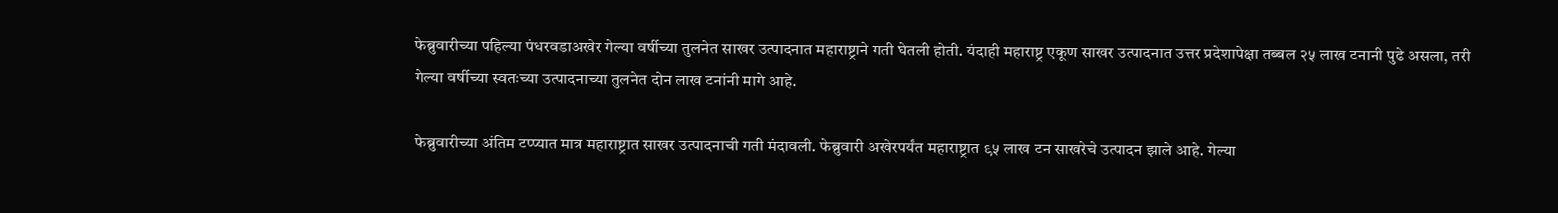फेब्रुवारीच्या पहिल्या पंधरवडाअखेर गेल्या वर्षीच्या तुलनेत साखर उत्पादनात महाराष्ट्राने गती घेतली होती. यंदाही महाराष्ट्र एकूण साखर उत्पादनात उत्तर प्रदेशापेक्षा तब्बल २५ लाख टनानी पुढे असला, तरी गेल्या वर्षीच्या स्वतःच्या उत्पादनाच्या तुलनेत दोन लाख टनांनी मागे आहे.

फेब्रुवारीच्या अंतिम टप्‍प्यात मात्र महाराष्ट्रात साखर उत्पादनाची गती मंदावली. फेब्रुवारी अखेरपर्यंत महाराष्ट्रात ९५ लाख टन साखरेचे उत्पादन झाले आहे. गेल्या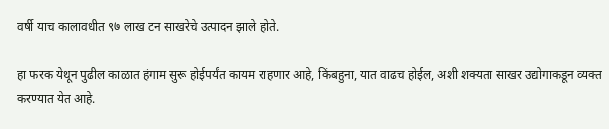वर्षी याच कालावधीत ९७ लाख टन साखरेचे उत्पादन झाले होते.

हा फरक येथून पुढील काळात हंगाम सुरू होईपर्यंत कायम राहणार आहे, किंबहुना, यात वाढच होईल, अशी शक्यता साखर उद्योगाकडून व्यक्त करण्यात येत आहे.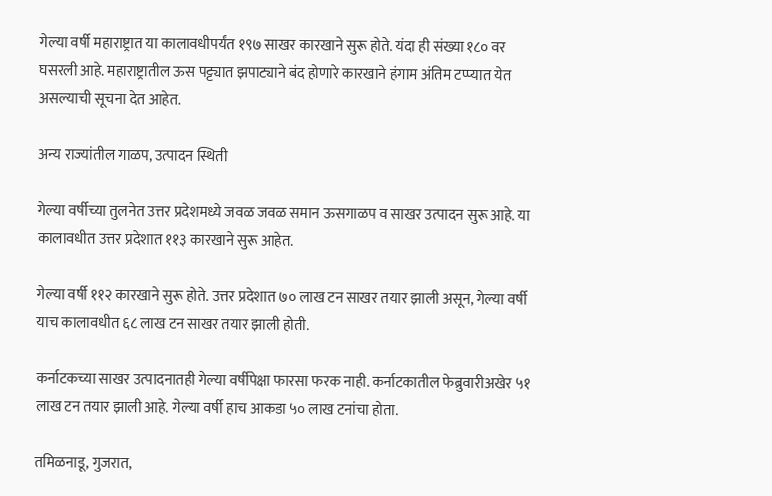गेल्या वर्षी महाराष्ट्रात या कालावधीपर्यंत १९७ साखर कारखाने सुरू होते. यंदा ही संख्या १८० वर घसरली आहे. महाराष्ट्रातील ऊस पट्ट्यात झपाट्याने बंद होणारे कारखाने हंगाम अंतिम टप्प्यात येत असल्याची सूचना देत आहेत.

अन्य राज्यांतील गाळप, उत्पादन स्थिती

गेल्या वर्षीच्या तुलनेत उत्तर प्रदेशमध्ये जवळ जवळ समान ऊसगाळप व साखर उत्पादन सुरू आहे. या कालावधीत उत्तर प्रदेशात ११३ कारखाने सुरू आहेत.

गेल्या वर्षी ११२ कारखाने सुरू होते. उत्तर प्रदेशात ७० लाख टन साखर तयार झाली असून, गेल्या वर्षी याच कालावधीत ६८ लाख टन साखर तयार झाली होती.

कर्नाटकच्या साखर उत्पादनातही गेल्या वर्षीपेक्षा फारसा फरक नाही. कर्नाटकातील फेब्रुवारीअखेर ५१ लाख टन तयार झाली आहे. गेल्या वर्षी हाच आकडा ५० लाख टनांचा होता.

तमिळनाडू, गुजरात,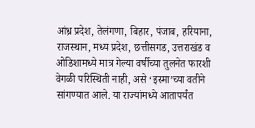आंध्र प्रदेश, तेलंगणा, बिहार, पंजाब, हरियाना, राजस्थान, मध्य प्रदेश, छत्तीसगड, उत्तराखंड व ओडिशामध्ये मात्र गेल्या वर्षीच्या तुलनेत फारशी वेगळी परिस्थिती नाही, असे ‘इस्मा’च्या वतीने सांगण्यात आले. या राज्यांमध्ये आतापर्यंत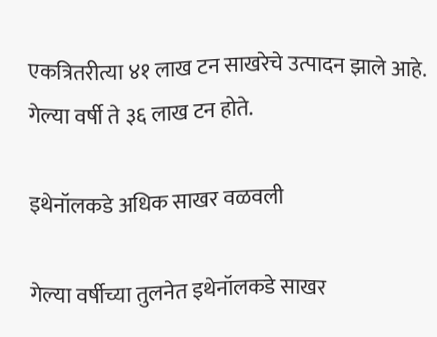एकत्रितरीत्या ४१ लाख टन साखरेचे उत्पादन झाले आहे. गेल्या वर्षी ते ३६ लाख टन होते.

इथेनॉलकडे अधिक साखर वळवली

गेल्या वर्षीच्या तुलनेत इथेनॉलकडे साखर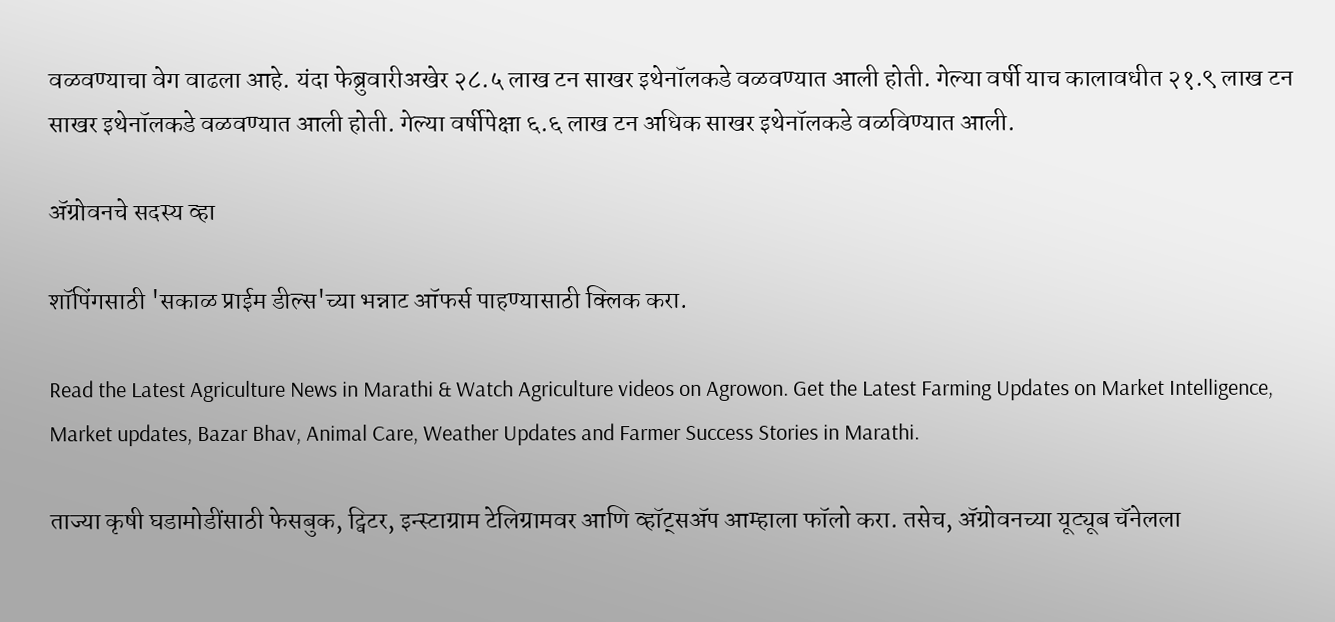वळवण्याचा वेग वाढला आहे. यंदा फेब्रुवारीअखेर २८.५ लाख टन साखर इथेनॉलकडे वळवण्यात आली होती. गेल्या वर्षी याच कालावधीत २१.९ लाख टन साखर इथेनॉलकडे वळवण्यात आली होती. गेल्या वर्षीपेक्षा ६.६ लाख टन अधिक साखर इथेनॉलकडे वळविण्यात आली.

ॲग्रोवनचे सदस्य व्हा

शॉपिंगसाठी 'सकाळ प्राईम डील्स'च्या भन्नाट ऑफर्स पाहण्यासाठी क्लिक करा.

Read the Latest Agriculture News in Marathi & Watch Agriculture videos on Agrowon. Get the Latest Farming Updates on Market Intelligence, Market updates, Bazar Bhav, Animal Care, Weather Updates and Farmer Success Stories in Marathi.

ताज्या कृषी घडामोडींसाठी फेसबुक, ट्विटर, इन्स्टाग्राम टेलिग्रामवर आणि व्हॉट्सॲप आम्हाला फॉलो करा. तसेच, ॲग्रोवनच्या यूट्यूब चॅनेलला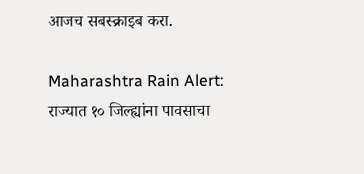आजच सबस्क्राइब करा.

Maharashtra Rain Alert: राज्यात १० जिल्ह्यांना पावसाचा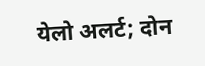येलो अलर्ट; दोन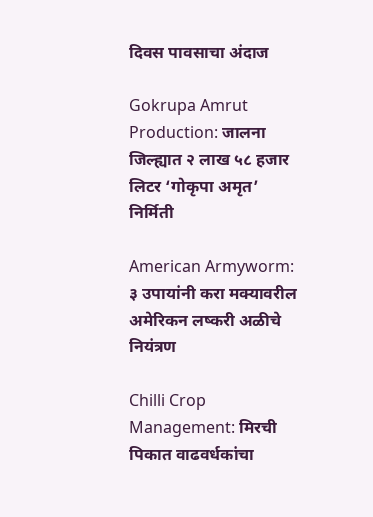दिवस पावसाचा अंदाज

Gokrupa Amrut Production: जालना जिल्ह्यात २ लाख ५८ हजार लिटर ‘गोकृपा अमृत’ निर्मिती

American Armyworm: ३ उपायांनी करा मक्यावरील अमेरिकन लष्करी अळीचे नियंत्रण

Chilli Crop Management: मिरची पिकात वाढवर्धकांचा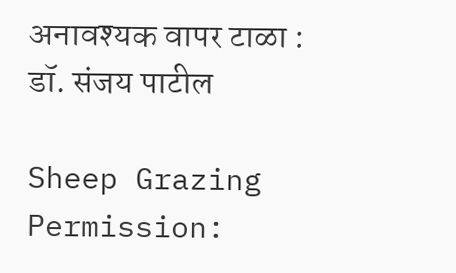अनावश्यक वापर टाळा : डॉ. संजय पाटील

Sheep Grazing Permission: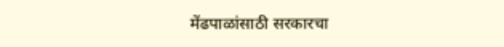मेंढपाळांसाठी सरकारचा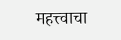महत्त्वाचा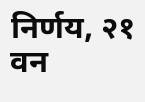निर्णय, २१ वन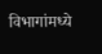विभागांमध्ये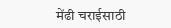मेंढी चराईसाठी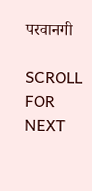परवानगी

SCROLL FOR NEXT